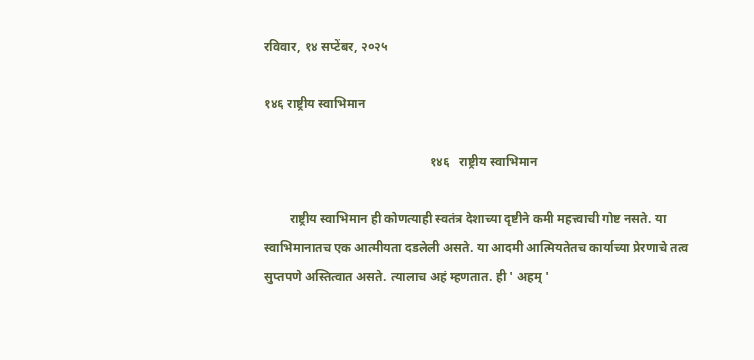रविवार, १४ सप्टेंबर, २०२५

१४६ राष्ट्रीय स्वाभिमान

                                                     १४६   राष्ट्रीय स्वाभिमान

        राष्ट्रीय स्वाभिमान ही कोणत्याही स्वतंत्र देशाच्या दृष्टीने कमी महत्त्वाची गोष्ट नसते. या स्वाभिमानातच एक आत्मीयता दडलेली असते. या आदमी आत्मियतेतच कार्याच्या प्रेरणाचे तत्व सुप्तपणे अस्तित्वात असते. त्यालाच अहं म्हणतात. ही ' अहम् '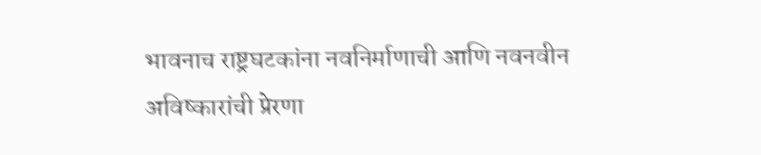भावनाच राष्ट्रघटकांना नवनिर्माणाची आणि नवनवीन अविष्कारांची प्रेरणा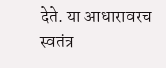देते. या आधारावरच स्वतंत्र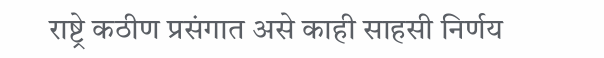राष्ट्रे कठीण प्रसंगात असे काही साहसी निर्णय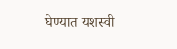घेण्यात यशस्वी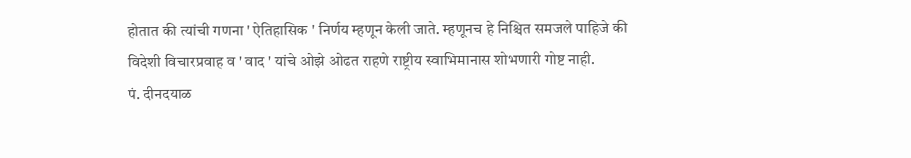होतात की त्यांची गणना ' ऐतिहासिक ' निर्णय म्हणून केली जाते. म्हणूनच हे निश्चित समजले पाहिजे की विदेशी विचारप्रवाह व ' वाद ' यांचे ओझे ओढत राहणे राष्ट्रीय स्वाभिमानास शोभणारी गोष्ट नाही.                                                                    पं. दीनदयाळ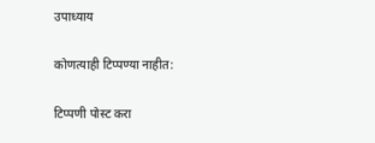उपाध्याय

कोणत्याही टिप्पण्‍या नाहीत:

टिप्पणी पोस्ट करा